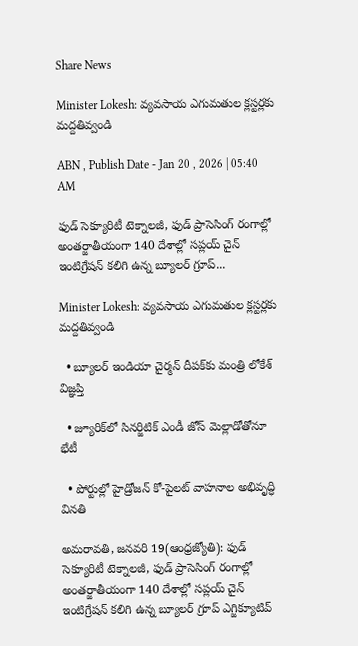Share News

Minister Lokesh: వ్యవసాయ ఎగుమతుల క్లస్టర్లకు మద్దతివ్వండి

ABN , Publish Date - Jan 20 , 2026 | 05:40 AM

ఫుడ్‌ సెక్యూరిటీ టెక్నాలజీ, ఫుడ్‌ ప్రాసెసింగ్‌ రంగాల్లో అంతర్జాతీయంగా 140 దేశాల్లో సప్లయ్‌ చైన్‌ ఇంటిగ్రేషన్‌ కలిగి ఉన్న బ్యూలర్‌ గ్రూప్‌...

Minister Lokesh: వ్యవసాయ ఎగుమతుల క్లస్టర్లకు మద్దతివ్వండి

  • బ్యూలర్‌ ఇండియా చైర్మన్‌ దీపక్‌కు మంత్రి లోకేశ్‌ విజ్ఞప్తి

  • జ్యూరిక్‌లో సినర్జిటిక్‌ ఎండీ జోస్‌ మెల్లాడోతోనూ భేటీ

  • పోర్టుల్లో హైడ్రోజన్‌ కో-పైలట్‌ వాహనాల అభివృద్ధి వినతి

అమరావతి, జనవరి 19(ఆంధ్రజ్యోతి): ఫుడ్‌ సెక్యూరిటీ టెక్నాలజీ, ఫుడ్‌ ప్రాసెసింగ్‌ రంగాల్లో అంతర్జాతీయంగా 140 దేశాల్లో సప్లయ్‌ చైన్‌ ఇంటిగ్రేషన్‌ కలిగి ఉన్న బ్యూలర్‌ గ్రూప్‌ ఎగ్జిక్యూటివ్‌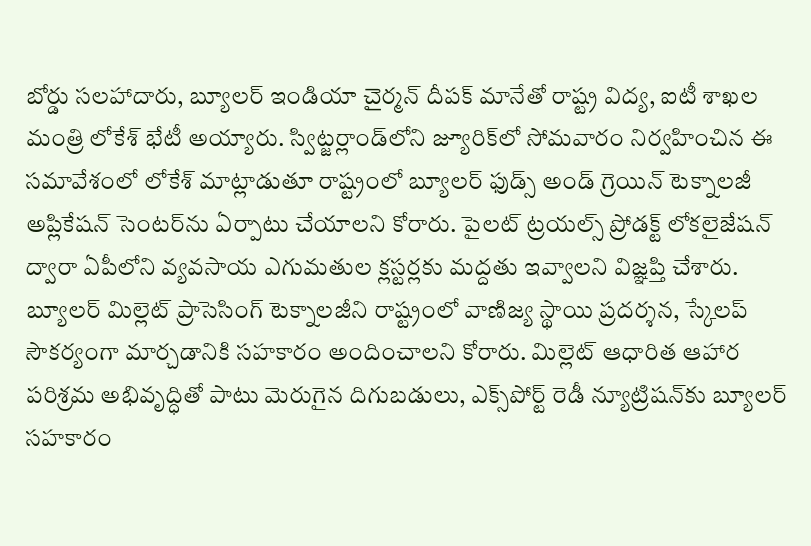బోర్డు సలహాదారు, బ్యూలర్‌ ఇండియా చైర్మన్‌ దీపక్‌ మానేతో రాష్ట్ర విద్య, ఐటీ శాఖల మంత్రి లోకేశ్‌ భేటీ అయ్యారు. స్విట్జర్లాండ్‌లోని జ్యూరిక్‌లో సోమవారం నిర్వహించిన ఈ సమావేశంలో లోకేశ్‌ మాట్లాడుతూ రాష్ట్రంలో బ్యూలర్‌ ఫుడ్స్‌ అండ్‌ గ్రెయిన్‌ టెక్నాలజీ అప్లికేషన్‌ సెంటర్‌ను ఏర్పాటు చేయాలని కోరారు. పైలట్‌ ట్రయల్స్‌ ప్రోడక్ట్‌ లోకలైజేషన్‌ ద్వారా ఏపీలోని వ్యవసాయ ఎగుమతుల క్లస్టర్లకు మద్దతు ఇవ్వాలని విజ్ఞప్తి చేశారు. బ్యూలర్‌ మిల్లెట్‌ ప్రాసెసింగ్‌ టెక్నాలజీని రాష్ట్రంలో వాణిజ్య స్థాయి ప్రదర్శన, స్కేలప్‌ సౌకర్యంగా మార్చడానికి సహకారం అందించాలని కోరారు. మిల్లెట్‌ ఆధారిత ఆహార పరిశ్రమ అభివృద్ధితో పాటు మెరుగైన దిగుబడులు, ఎక్స్‌పోర్ట్‌ రెడీ న్యూట్రిషన్‌కు బ్యూలర్‌ సహకారం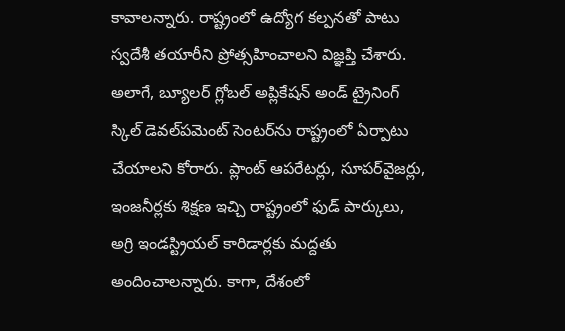కావాలన్నారు. రాష్ట్రంలో ఉద్యోగ కల్పనతో పాటు స్వదేశీ తయారీని ప్రోత్సహించాలని విజ్ఞప్తి చేశారు. అలాగే, బ్యూలర్‌ గ్లోబల్‌ అప్లికేషన్‌ అండ్‌ ట్రైనింగ్‌ స్కిల్‌ డెవల్‌పమెంట్‌ సెంటర్‌ను రాష్ట్రంలో ఏర్పాటు చేయాలని కోరారు. ప్లాంట్‌ ఆపరేటర్లు, సూపర్‌వైజర్లు, ఇంజనీర్లకు శిక్షణ ఇచ్చి రాష్ట్రంలో ఫుడ్‌ పార్కులు, అగ్రి ఇండస్ట్రియల్‌ కారిడార్లకు మద్దతు అందించాలన్నారు. కాగా, దేశంలో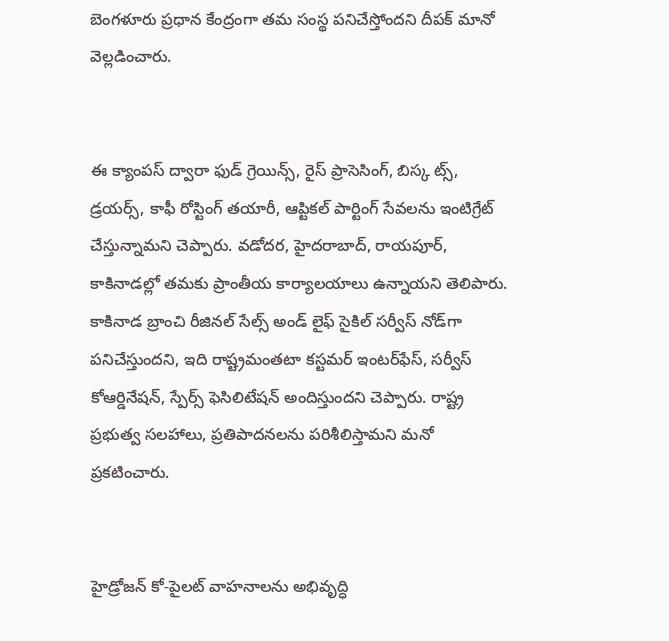బెంగళూరు ప్రధాన కేంద్రంగా తమ సంస్థ పనిచేస్తోందని దీపక్‌ మానో వెల్లడించారు.


ఈ క్యాంపస్‌ ద్వారా ఫుడ్‌ గ్రెయిన్స్‌, రైస్‌ ప్రాసెసింగ్‌, బిస్క ట్స్‌, డ్రయర్స్‌, కాఫీ రోస్టింగ్‌ తయారీ, ఆప్టికల్‌ పార్టింగ్‌ సేవలను ఇంటిగ్రేట్‌ చేస్తున్నామని చెప్పారు. వడోదర, హైదరాబాద్‌, రాయపూర్‌, కాకినాడల్లో తమకు ప్రాంతీయ కార్యాలయాలు ఉన్నాయని తెలిపారు. కాకినాడ బ్రాంచి రీజినల్‌ సేల్స్‌ అండ్‌ లైఫ్‌ సైకిల్‌ సర్వీస్‌ నోడ్‌గా పనిచేస్తుందని, ఇది రాష్ట్రమంతటా కస్టమర్‌ ఇంటర్‌ఫేస్‌, సర్వీస్‌ కోఆర్డినేషన్‌, స్పేర్స్‌ ఫెసిలిటేషన్‌ అందిస్తుందని చెప్పారు. రాష్ట్ర ప్రభుత్వ సలహాలు, ప్రతిపాదనలను పరిశీలిస్తామని మనో ప్రకటించారు.


హైడ్రోజన్‌ కో-పైలట్‌ వాహనాలను అభివృద్ధి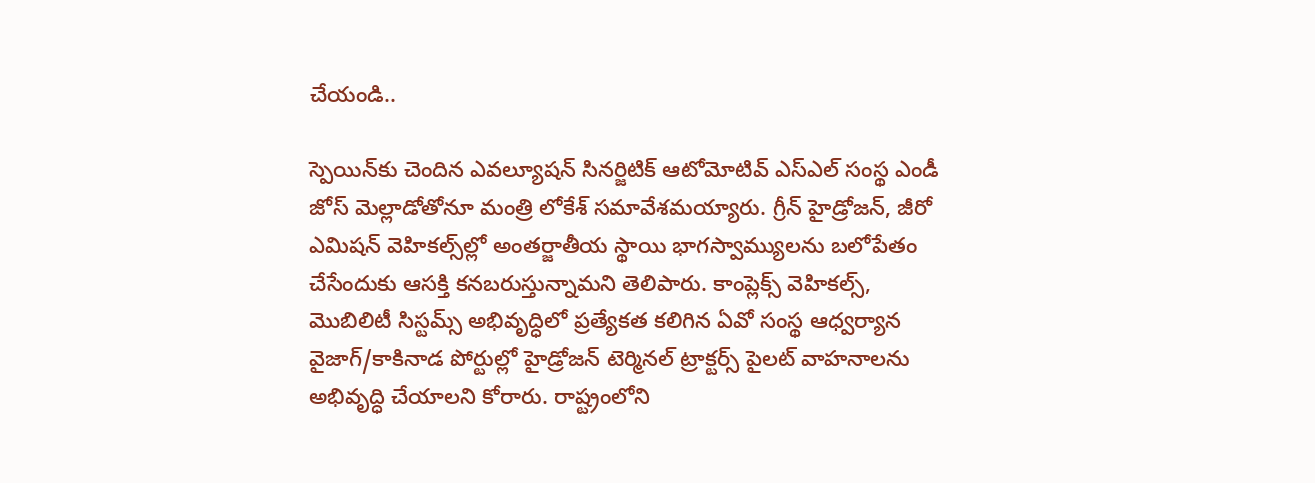చేయండి..

స్పెయిన్‌కు చెందిన ఎవల్యూషన్‌ సినర్జిటిక్‌ ఆటోమోటివ్‌ ఎస్‌ఎల్‌ సంస్థ ఎండీ జోస్‌ మెల్లాడోతోనూ మంత్రి లోకేశ్‌ సమావేశమయ్యారు. గ్రీన్‌ హైడ్రోజన్‌, జీరో ఎమిషన్‌ వెహికల్స్‌ల్లో అంతర్జాతీయ స్థాయి భాగస్వామ్యులను బలోపేతం చేసేందుకు ఆసక్తి కనబరుస్తున్నామని తెలిపారు. కాంప్లెక్స్‌ వెహికల్స్‌, మొబిలిటీ సిస్టమ్స్‌ అభివృద్ధిలో ప్రత్యేకత కలిగిన ఏవో సంస్థ ఆధ్వర్యాన వైజాగ్‌/కాకినాడ పోర్టుల్లో హైడ్రోజన్‌ టెర్మినల్‌ ట్రాక్టర్స్‌ పైలట్‌ వాహనాలను అభివృద్ధి చేయాలని కోరారు. రాష్ట్రంలోని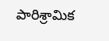పారిశ్రామిక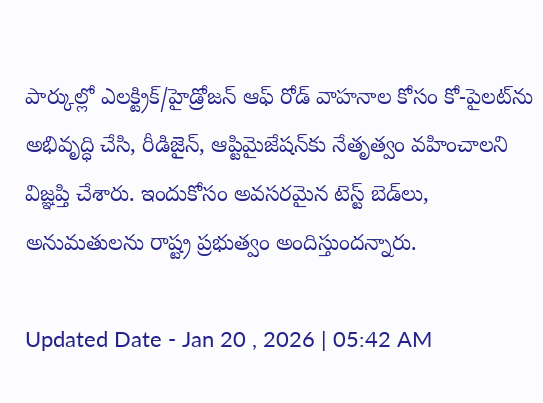పార్కుల్లో ఎలక్ట్రిక్‌/హైడ్రోజన్‌ ఆఫ్‌ రోడ్‌ వాహనాల కోసం కో-పైలట్‌ను అభివృద్ధి చేసి, రీడిజైన్‌, ఆప్టిమైజేషన్‌కు నేతృత్వం వహించాలని విజ్ఞప్తి చేశారు. ఇందుకోసం అవసరమైన టెస్ట్‌ బెడ్‌లు, అనుమతులను రాష్ట్ర ప్రభుత్వం అందిస్తుందన్నారు.

Updated Date - Jan 20 , 2026 | 05:42 AM